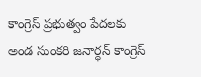కాంగ్రెస్ ప్రభుత్వం పేదలకు అండ సుంకరి జనార్ధన్ కాంగ్రెస్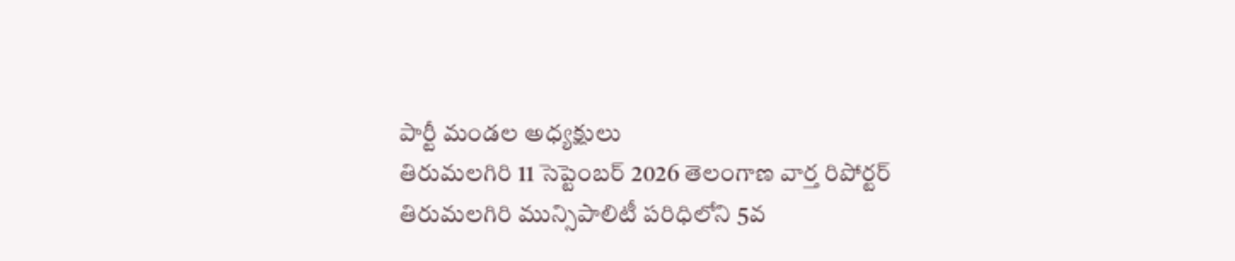పార్టీ మండల అధ్యక్షులు
తిరుమలగిరి 11 సెప్టెంబర్ 2026 తెలంగాణ వార్త రిపోర్టర్
తిరుమలగిరి మున్సిపాలిటీ పరిధిలోని 5వ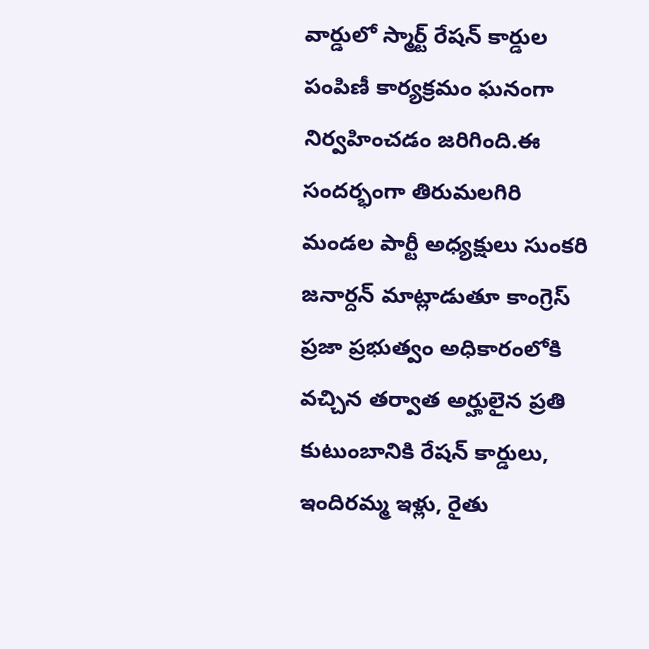వార్డులో స్మార్ట్ రేషన్ కార్డుల పంపిణీ కార్యక్రమం ఘనంగా నిర్వహించడం జరిగింది.ఈ సందర్భంగా తిరుమలగిరి మండల పార్టీ అధ్యక్షులు సుంకరి జనార్దన్ మాట్లాడుతూ కాంగ్రెస్ ప్రజా ప్రభుత్వం అధికారంలోకి వచ్చిన తర్వాత అర్హులైన ప్రతి కుటుంబానికి రేషన్ కార్డులు, ఇందిరమ్మ ఇళ్లు, రైతు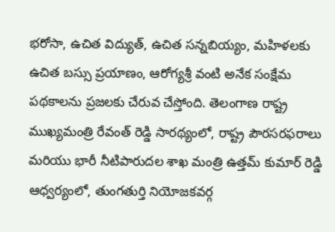భరోసా, ఉచిత విద్యుత్, ఉచిత సన్నబియ్యం, మహిళలకు ఉచిత బస్సు ప్రయాణం, ఆరోగ్యశ్రీ వంటి అనేక సంక్షేమ పథకాలను ప్రజలకు చేరువ చేస్తోంది. తెలంగాణ రాష్ట్ర ముఖ్యమంత్రి రేవంత్ రెడ్డి సారథ్యంలో, రాష్ట్ర పౌరసరఫరాలు మరియు భారీ నీటిపారుదల శాఖ మంత్రి ఉత్తమ్ కుమార్ రెడ్డి ఆధ్వర్యంలో, తుంగతుర్తి నియోజకవర్గ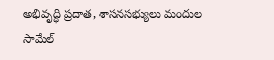అభివృద్ధి ప్రదాత, శాసనసభ్యులు మందుల సామేల్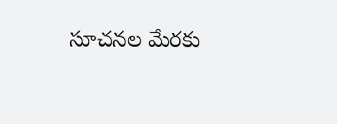సూచనల మేరకు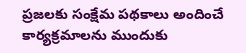ప్రజలకు సంక్షేమ పథకాలు అందించే కార్యక్రమాలను ముందుకు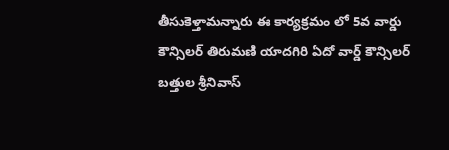తీసుకెళ్తామన్నారు ఈ కార్యక్రమం లో 5వ వార్డు కౌన్సిలర్ తిరుమణి యాదగిరి ఏదో వార్డ్ కౌన్సిలర్ బత్తుల శ్రీనివాస్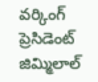వర్కింగ్ ప్రెసిడెంట్ జిమ్మిలాల్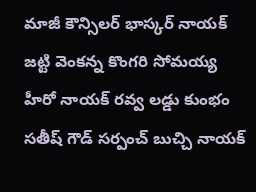మాజీ కౌన్సిలర్ భాస్కర్ నాయక్ జట్టి వెంకన్న కొంగరి సోమయ్య హీరో నాయక్ రవ్వ లడ్డు కుంభం సతీష్ గౌడ్ సర్పంచ్ బుచ్చి నాయక్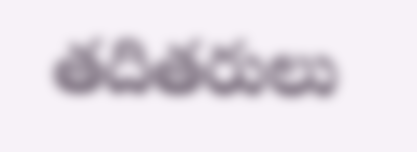తదితరులు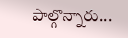పాల్గొన్నారు...